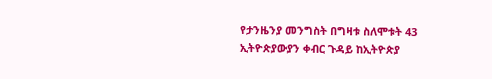የታንዜንያ መንግስት በግዛቱ ስለሞቱት 43 ኢትዮጵያውያን ቀብር ጉዳይ ከኢትዮጵያ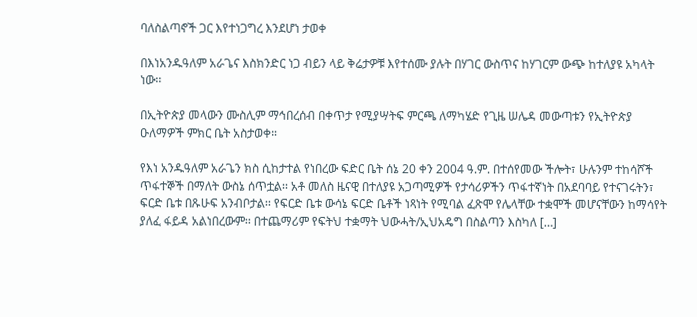ባለስልጣኖች ጋር እየተነጋግረ እንደሆነ ታወቀ

በእነአንዱዓለም አራጌና እስክንድር ነጋ ብይን ላይ ቅሬታዎቹ እየተሰሙ ያሉት በሃገር ውስጥና ከሃገርም ውጭ ከተለያዩ አካላት ነው፡፡

በኢትዮጵያ መላውን ሙስሊም ማኅበረሰብ በቀጥታ የሚያሣትፍ ምርጫ ለማካሄድ የጊዜ ሠሌዳ መውጣቱን የኢትዮጵያ ዑለማዎች ምክር ቤት አስታወቀ።

የእነ አንዱዓለም አራጌን ክስ ሲከታተል የነበረው ፍድር ቤት ሰኔ 20 ቀን 2004 ዓ.ም. በተሰየመው ችሎት፣ ሁሉንም ተከሳሾች ጥፋተኞች በማለት ውስኔ ሰጥቷል፡፡ አቶ መለስ ዜናዊ በተለያዩ አጋጣሚዎች የታሳሪዎችን ጥፋተኛነት በአደባባይ የተናገሩትን፣ ፍርድ ቤቱ በጹሁፍ አንብቦታል፡፡ የፍርድ ቤቱ ውሳኔ ፍርድ ቤቶች ነጻነት የሚባል ፈጽሞ የሌላቸው ተቋሞች መሆናቸውን ከማሳየት ያለፈ ፋይዳ አልነበረውም፡፡ በተጨማሪም የፍትህ ተቋማት ህውሓት/ኢህአዴግ በስልጣን እስካለ […]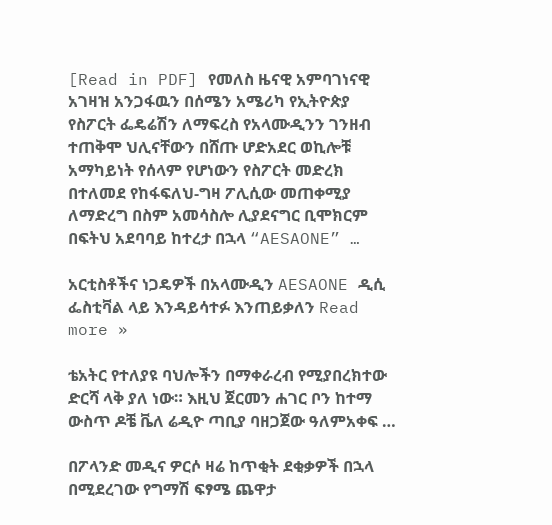[Read in PDF] የመለስ ዜናዊ አምባገነናዊ አገዛዝ አንጋፋዉን በሰሜን አሜሪካ የኢትዮጵያ የስፖርት ፌዴሬሽን ለማፍረስ የአላሙዲንን ገንዘብ ተጠቅሞ ህሊናቸውን በሸጡ ሆድአደር ወኪሎቹ አማካይነት የሰላም የሆነውን የስፖርት መድረክ በተለመደ የከፋፍለህ-ግዛ ፖሊሲው መጠቀሚያ ለማድረግ በስም አመሳስሎ ሊያደናግር ቢሞክርም በፍትህ አደባባይ ከተረታ በኋላ “AESAONE” …

አርቲስቶችና ነጋዴዎች በአላሙዲን AESAONE ዲሲ ፌስቲቫል ላይ እንዳይሳተፉ እንጠይቃለን Read more »

ቴአትር የተለያዩ ባህሎችን በማቀራረብ የሚያበረክተው ድርሻ ላቅ ያለ ነው። እዚህ ጀርመን ሐገር ቦን ከተማ ውስጥ ዶቼ ቬለ ሬዲዮ ጣቢያ ባዘጋጀው ዓለምአቀፍ …

በፖላንድ መዲና ዎርሶ ዛሬ ከጥቂት ደቂቃዎች በኋላ በሚደረገው የግማሽ ፍፃሜ ጨዋታ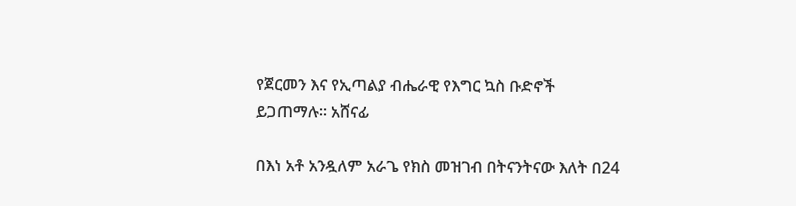የጀርመን እና የኢጣልያ ብሔራዊ የእግር ኳስ ቡድኖች ይጋጠማሉ። አሸናፊ

በእነ አቶ አንዷለም አራጌ የክስ መዝገብ በትናንትናው እለት በ24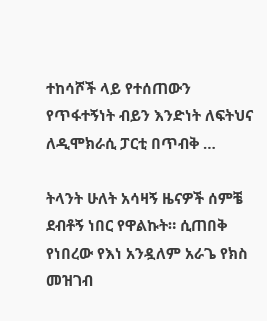ተከሳሾች ላይ የተሰጠውን የጥፋተኝነት ብይን እንድነት ለፍትህና ለዲሞክራሲ ፓርቲ በጥብቅ …

ትላንት ሁለት አሳዛኝ ዜናዎች ሰምቼ ደብቶኝ ነበር የዋልኩት። ሲጠበቅ የነበረው የእነ አንዷለም አራጌ የክስ መዝገብ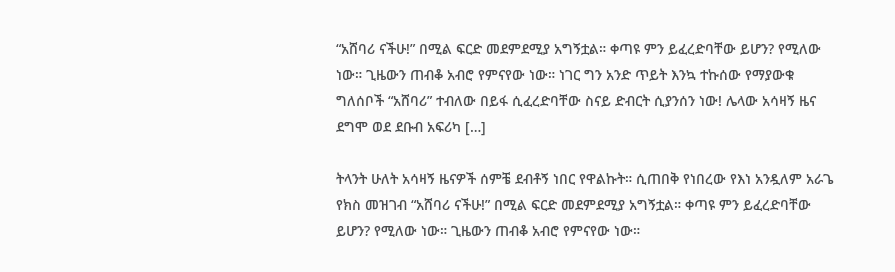“አሸባሪ ናችሁ!” በሚል ፍርድ መደምደሚያ አግኝቷል። ቀጣዩ ምን ይፈረድባቸው ይሆን? የሚለው ነው። ጊዜውን ጠብቆ አብሮ የምናየው ነው። ነገር ግን አንድ ጥይት እንኳ ተኩሰው የማያውቁ ግለሰቦች “አሸባሪ” ተብለው በይፋ ሲፈረድባቸው ስናይ ድብርት ሲያንሰን ነው! ሌላው አሳዛኝ ዜና ደግሞ ወደ ደቡብ አፍሪካ […]

ትላንት ሁለት አሳዛኝ ዜናዎች ሰምቼ ደብቶኝ ነበር የዋልኩት። ሲጠበቅ የነበረው የእነ አንዷለም አራጌ የክስ መዝገብ “አሸባሪ ናችሁ!” በሚል ፍርድ መደምደሚያ አግኝቷል። ቀጣዩ ምን ይፈረድባቸው ይሆን? የሚለው ነው። ጊዜውን ጠብቆ አብሮ የምናየው ነው።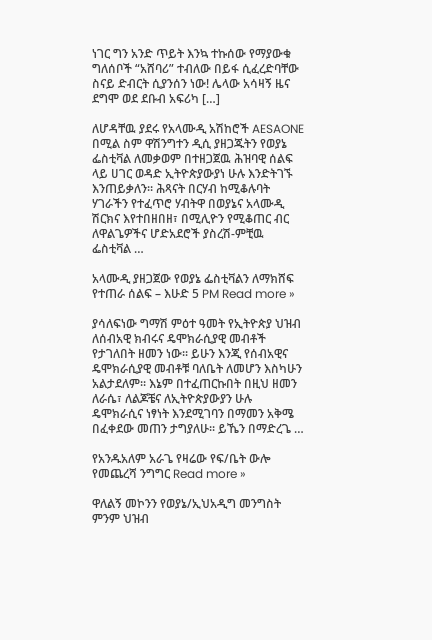ነገር ግን አንድ ጥይት እንኳ ተኩሰው የማያውቁ ግለሰቦች “አሸባሪ” ተብለው በይፋ ሲፈረድባቸው ስናይ ድብርት ሲያንሰን ነው! ሌላው አሳዛኝ ዜና ደግሞ ወደ ደቡብ አፍሪካ […]

ለሆዳቸዉ ያደሩ የአላሙዲ አሽከሮች AESAONE በሚል ስም ዋሽንግተን ዲሲ ያዘጋጁትን የወያኔ ፌስቲቫል ለመቃወም በተዘጋጀዉ ሕዝባዊ ሰልፍ ላይ ሀገር ወዳድ ኢትዮጵያውያነ ሁሉ እንድትገኙ እንጠይቃለን። ሕጻናት በርሃብ ከሚቆሉባት ሃገራችን የተፈጥሮ ሃብትዋ በወያኔና አላሙዲ ሽርክና እየተበዘበዘ፣ በሚሊዮን የሚቆጠር ብር ለዋልጌዎችና ሆድአደሮች ያስረሽ-ምቺዉ ፌስቲቫል …

አላሙዲ ያዘጋጀው የወያኔ ፌስቲቫልን ለማክሸፍ የተጠራ ሰልፍ – እሁድ 5 PM Read more »

ያሳለፍነው ግማሽ ምዕተ ዓመት የኢትዮጵያ ህዝብ ለሰብአዊ ክብሩና ዴሞክራሲያዊ መብቶች የታገለበት ዘመን ነው፡፡ ይሁን እንጂ የሰብአዊና ዴሞክራሲያዊ መብቶቹ ባለቤት ለመሆን እስካሁን አልታደለም፡፡ እኔም በተፈጠርኩበት በዚህ ዘመን ለራሴ፣ ለልጆቼና ለኢትዮጵያውያን ሁሉ ዴሞክራሲና ነፃነት እንደሚገባን በማመን አቅሜ በፈቀደው መጠን ታግያለሁ፡፡ ይኼን በማድረጌ …

የአንዱአለም አራጌ የዛሬው የፍ/ቤት ውሎ የመጨረሻ ንግግር Read more »

ዋለልኝ መኮንን የወያኔ/ኢህአዲግ መንግስት ምንም ህዝብ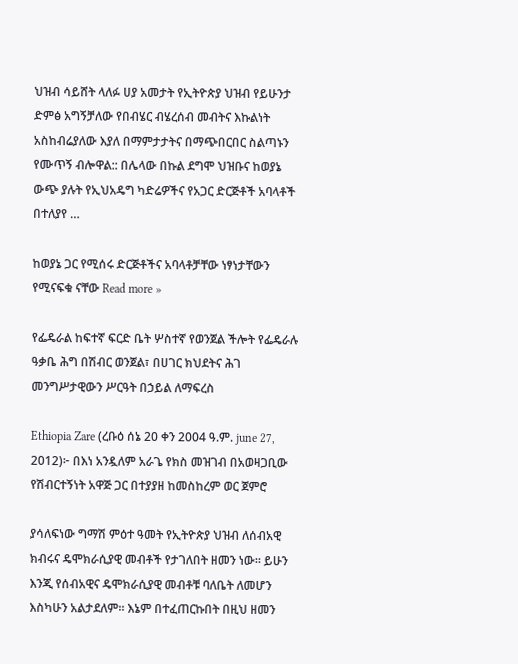ህዝብ ሳይሸት ላለፉ ሀያ አመታት የኢትዮጵያ ህዝብ የይሁንታ ድምፅ አግኝቻለው የበብሄር ብሄረሰብ መብትና እኩልነት አስከብሬያለው እያለ በማምታታትና በማጭበርበር ስልጣኑን የሙጥኝ ብሎዋል:: በሌላው በኩል ደግሞ ህዝቡና ከወያኔ ውጭ ያሉት የኢህአዴግ ካድሬዎችና የአጋር ድርጅቶች አባላቶች በተለያየ …

ከወያኔ ጋር የሚሰሩ ድርጅቶችና አባላቶቻቸው ነፃነታቸውን የሚናፍቁ ናቸው Read more »

የፌዴራል ከፍተኛ ፍርድ ቤት ሦስተኛ የወንጀል ችሎት የፌዴራሉ ዓቃቤ ሕግ በሽብር ወንጀል፣ በሀገር ክህደትና ሕገ መንግሥታዊውን ሥርዓት በኃይል ለማፍረስ

Ethiopia Zare (ረቡዕ ሰኔ 20 ቀን 2004 ዓ.ም. june 27, 2012)፦ በእነ አንዷለም አራጌ የክስ መዝገብ በአወዛጋቢው የሽብርተኝነት አዋጅ ጋር በተያያዘ ከመስከረም ወር ጀምሮ

ያሳለፍነው ግማሽ ምዕተ ዓመት የኢትዮጵያ ህዝብ ለሰብአዊ ክብሩና ዴሞክራሲያዊ መብቶች የታገለበት ዘመን ነው፡፡ ይሁን እንጂ የሰብአዊና ዴሞክራሲያዊ መብቶቹ ባለቤት ለመሆን እስካሁን አልታደለም፡፡ እኔም በተፈጠርኩበት በዚህ ዘመን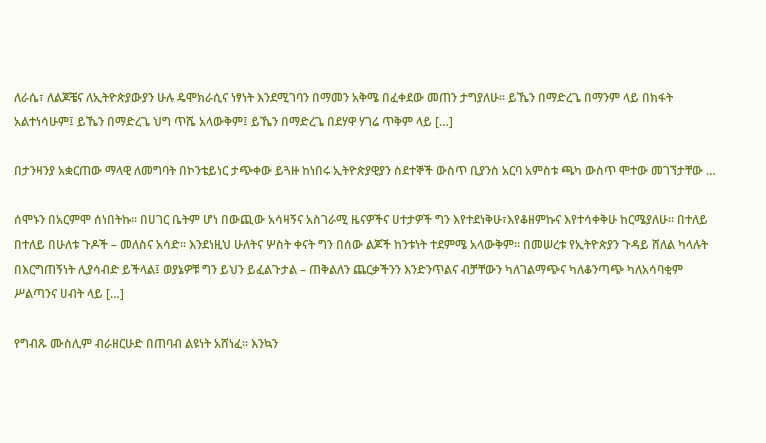ለራሴ፣ ለልጆቼና ለኢትዮጵያውያን ሁሉ ዴሞክራሲና ነፃነት እንደሚገባን በማመን አቅሜ በፈቀደው መጠን ታግያለሁ፡፡ ይኼን በማድረጌ በማንም ላይ በክፋት አልተነሳሁም፤ ይኼን በማድረጌ ህግ ጥሼ አላውቅም፤ ይኼን በማድረጌ በደሃዋ ሃገሬ ጥቅም ላይ […]

በታንዛንያ አቋርጠው ማላዊ ለመግባት በኮንቴይነር ታጭቀው ይጓዙ ከነበሩ ኢትዮጵያዊያን ስደተኞች ውስጥ ቢያንስ አርባ አምስቱ ጫካ ውስጥ ሞተው መገኘታቸው …

ሰሞኑን በአርምሞ ሰነበትኩ፡፡ በሀገር ቤትም ሆነ በውጪው አሳዛኝና አስገራሚ ዜናዎችና ሀተታዎች ግን እየተደነቅሁ፣እየቆዘምኩና እየተሳቀቅሁ ከርሜያለሁ፡፡ በተለይ በተለይ በሁለቱ ጉዶች – መለስና አሳድ፡፡ እንደነዚህ ሁለትና ሦስት ቀናት ግን በሰው ልጆች ከንቱነት ተደምሜ አላውቅም፡፡ በመሠረቱ የኢትዮጵያን ጉዳይ ሸለል ካላሉት በእርግጠኝነት ሊያሳብድ ይችላል፤ ወያኔዎቹ ግን ይህን ይፈልጉታል – ጠቅልለን ጨርቃችንን እንድንጥልና ብቻቸውን ካለገልማጭና ካለቆንጣጭ ካለአሳባቂም ሥልጣንና ሀብት ላይ […]

የግብጹ ሙስሊም ብራዘርሁድ በጠባብ ልዩነት አሸነፈ፡፡ እንኳን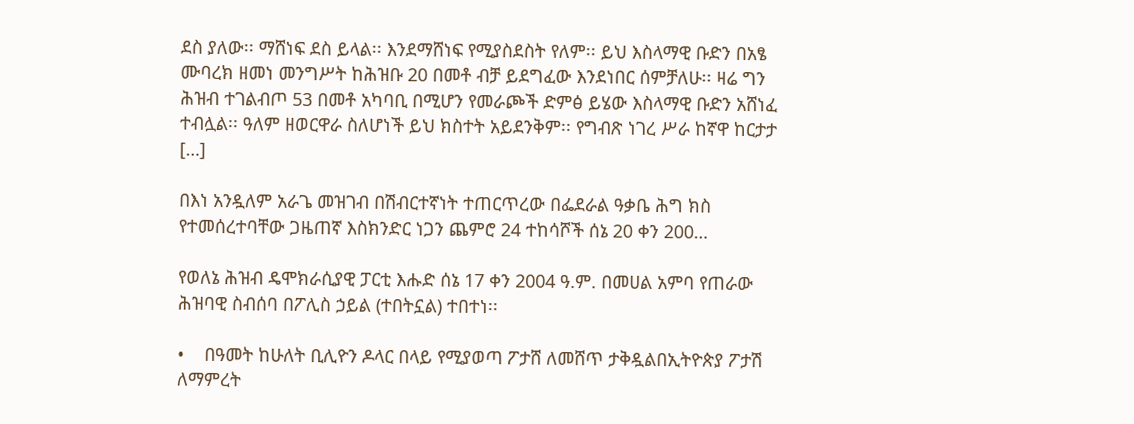ደስ ያለው፡፡ ማሸነፍ ደስ ይላል፡፡ እንደማሸነፍ የሚያስደስት የለም፡፡ ይህ እስላማዊ ቡድን በአፄ ሙባረክ ዘመነ መንግሥት ከሕዝቡ 20 በመቶ ብቻ ይደግፈው እንደነበር ሰምቻለሁ፡፡ ዛሬ ግን ሕዝብ ተገልብጦ 53 በመቶ አካባቢ በሚሆን የመራጮች ድምፅ ይሄው እስላማዊ ቡድን አሸነፈ ተብሏል፡፡ ዓለም ዘወርዋራ ስለሆነች ይህ ክስተት አይደንቅም፡፡ የግብጽ ነገረ ሥራ ከኛዋ ከርታታ […]

በእነ አንዷለም አራጌ መዝገብ በሽብርተኛነት ተጠርጥረው በፌደራል ዓቃቤ ሕግ ክስ የተመሰረተባቸው ጋዜጠኛ እስክንድር ነጋን ጨምሮ 24 ተከሳሾች ሰኔ 20 ቀን 200…

የወለኔ ሕዝብ ዴሞክራሲያዊ ፓርቲ እሑድ ሰኔ 17 ቀን 2004 ዓ.ም. በመሀል አምባ የጠራው ሕዝባዊ ስብሰባ በፖሊስ ኃይል (ተበትኗል) ተበተነ፡፡

•    በዓመት ከሁለት ቢሊዮን ዶላር በላይ የሚያወጣ ፖታሸ ለመሸጥ ታቅዷልበኢትዮጵያ ፖታሽ ለማምረት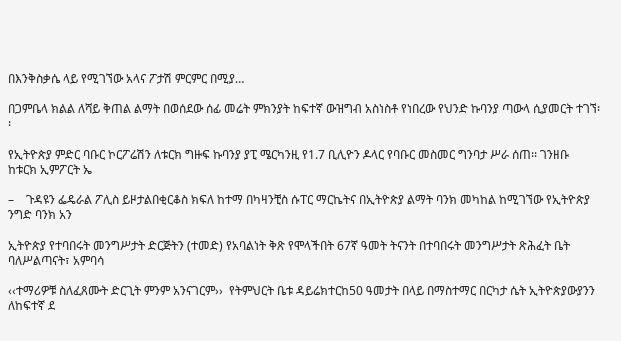በእንቅስቃሴ ላይ የሚገኘው አላና ፖታሽ ምርምር በሚያ…

በጋምቤላ ክልል ለሻይ ቅጠል ልማት በወሰደው ሰፊ መሬት ምክንያት ከፍተኛ ውዝግብ አስነስቶ የነበረው የህንድ ኩባንያ ጣውላ ሲያመርት ተገኘ፡፡

የኢትዮጵያ ምድር ባቡር ኮርፖሬሽን ለቱርክ ግዙፍ ኩባንያ ያፒ ሜርካንዚ የ1.7 ቢሊዮን ዶላር የባቡር መስመር ግንባታ ሥራ ሰጠ፡፡ ገንዘቡ ከቱርክ ኢምፖርት ኤ

–    ጉዳዩን ፌዴራል ፖሊስ ይዞታልበቂርቆስ ክፍለ ከተማ በካዛንቺስ ሱፐር ማርኬትና በኢትዮጵያ ልማት ባንክ መካከል ከሚገኘው የኢትዮጵያ ንግድ ባንክ አን

ኢትዮጵያ የተባበሩት መንግሥታት ድርጅትን (ተመድ) የአባልነት ቅጽ የሞላችበት 67ኛ ዓመት ትናንት በተባበሩት መንግሥታት ጽሕፈት ቤት ባለሥልጣናት፣ አምባሳ

‹‹ተማሪዎቹ ስለፈጸሙት ድርጊት ምንም አንናገርም››  የትምህርት ቤቱ ዳይሬክተርከ50 ዓመታት በላይ በማስተማር በርካታ ሴት ኢትዮጵያውያንን ለከፍተኛ ደ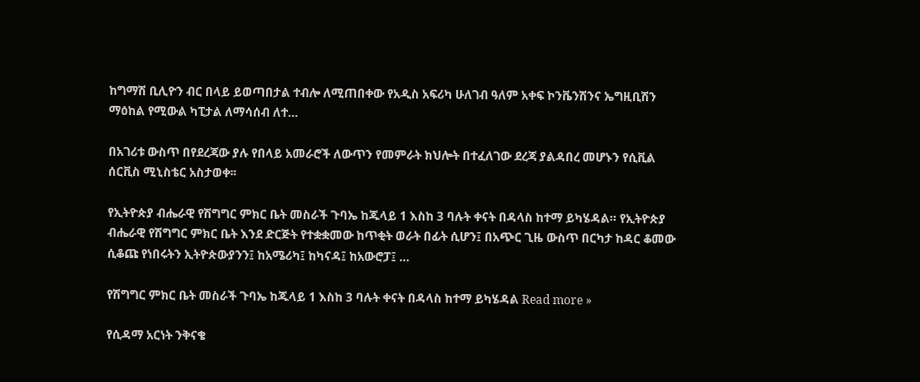ከግማሽ ቢሊዮን ብር በላይ ይወጣበታል ተብሎ ለሚጠበቀው የአዲስ አፍሪካ ሁለገብ ዓለም አቀፍ ኮንቬንሽንና ኤግዚቢሽን ማዕከል የሚውል ካፒታል ለማሳሰብ ለተ…

በአገሪቱ ውስጥ በየደረጃው ያሉ የበላይ አመራሮች ለውጥን የመምራት ክህሎት በተፈለገው ደረጃ ያልዳበረ መሆኑን የሲቪል ሰርቪስ ሚኒስቴር አስታወቀ፡፡

የኢትዮጵያ ብሔራዊ የሽግግር ምክር ቤት መስራች ጉባኤ ከጁላይ 1 እስከ 3 ባሉት ቀናት በዳላስ ከተማ ይካሄዳል። የኢትዮጵያ ብሔራዊ የሽግግር ምክር ቤት እንደ ድርጅት የተቋቋመው ከጥቂት ወራት በፊት ሲሆን፤ በአጭር ጊዜ ውስጥ በርካታ ከዳር ቆመው ሲቆጩ የነበሩትን ኢትዮጵውያንን፤ ከአሜሪካ፤ ከካናዳ፤ ከአውሮፓ፤ …

የሽግግር ምክር ቤት መስራች ጉባኤ ከጁላይ 1 እስከ 3 ባሉት ቀናት በዳላስ ከተማ ይካሄዳል Read more »

የሲዳማ አርነት ንቅናቄ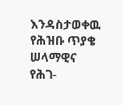እንዳስታወቀዉ የሕዝቡ ጥያቄ ሠላማዊና የሕገ-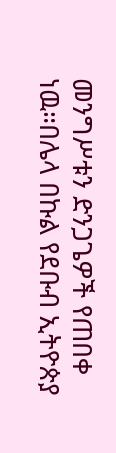መንግሥቱን ድንጋጌዎች የጠበቀ ነዉ።በሌላ በኩል የደቡብ ኢትዮጵያ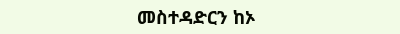መስተዳድርን ከኦ